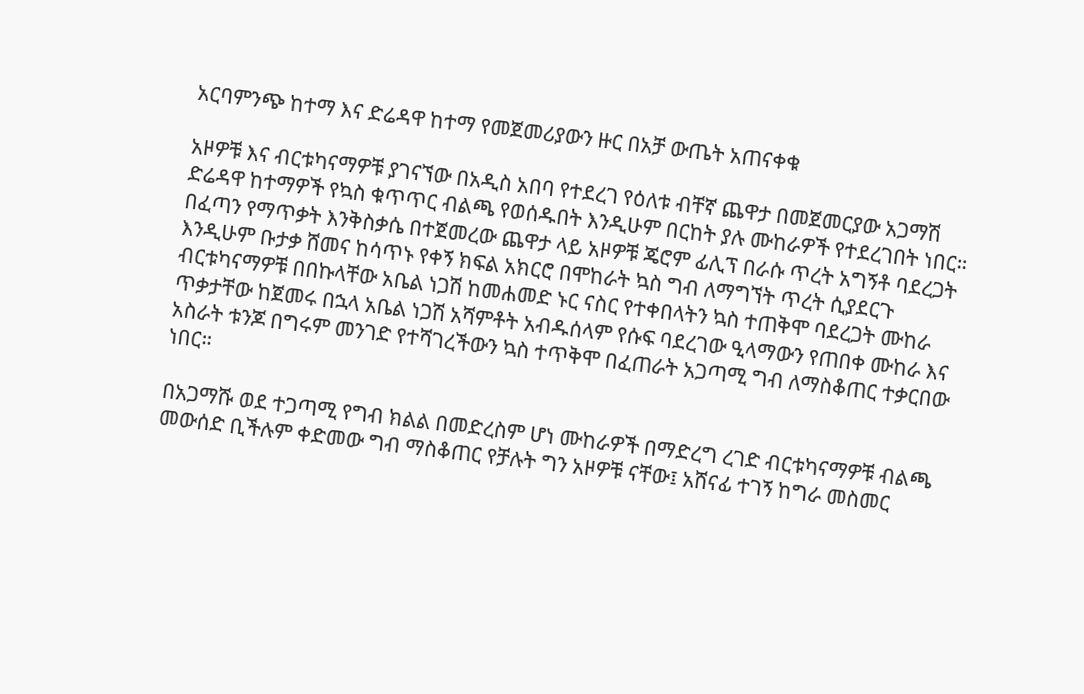አርባምንጭ ከተማ እና ድሬዳዋ ከተማ የመጀመሪያውን ዙር በአቻ ውጤት አጠናቀቁ

አዞዎቹ እና ብርቱካናማዎቹ ያገናኘው በአዲስ አበባ የተደረገ የዕለቱ ብቸኛ ጨዋታ በመጀመርያው አጋማሽ ድሬዳዋ ከተማዎች የኳስ ቁጥጥር ብልጫ የወሰዱበት እንዲሁም በርከት ያሉ ሙከራዎች የተደረገበት ነበር።
በፈጣን የማጥቃት እንቅስቃሴ በተጀመረው ጨዋታ ላይ አዞዎቹ ጄሮም ፊሊፕ በራሱ ጥረት አግኝቶ ባደረጋት እንዲሁም ቡታቃ ሸመና ከሳጥኑ የቀኝ ክፍል አክርሮ በሞከራት ኳስ ግብ ለማግኘት ጥረት ሲያደርጉ ብርቱካናማዎቹ በበኩላቸው አቤል ነጋሽ ከመሐመድ ኑር ናስር የተቀበላትን ኳስ ተጠቅሞ ባደረጋት ሙከራ ጥቃታቸው ከጀመሩ በኋላ አቤል ነጋሽ አሻምቶት አብዱሰላም የሱፍ ባደረገው ዒላማውን የጠበቀ ሙከራ እና አስራት ቱንጆ በግሩም መንገድ የተሻገረችውን ኳስ ተጥቅሞ በፈጠራት አጋጣሚ ግብ ለማስቆጠር ተቃርበው ነበር።

በአጋማሹ ወደ ተጋጣሚ የግብ ክልል በመድረስም ሆነ ሙከራዎች በማድረግ ረገድ ብርቱካናማዎቹ ብልጫ መውሰድ ቢችሉም ቀድመው ግብ ማስቆጠር የቻሉት ግን አዞዎቹ ናቸው፤ አሸናፊ ተገኝ ከግራ መስመር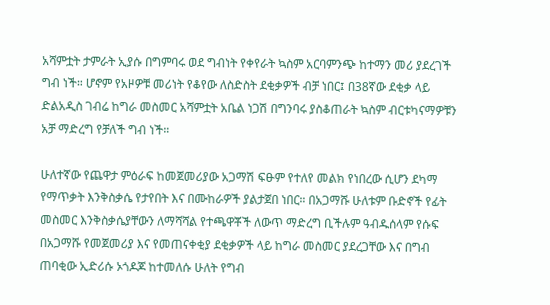አሻምቷት ታምራት ኢያሱ በግምባሩ ወደ ግብነት የቀየራት ኳስም አርባምንጭ ከተማን መሪ ያደረገች ግብ ነች። ሆኖም የአዞዎቹ መሪነት የቆየው ለስድስት ደቂቃዎች ብቻ ነበር፤ በ38ኛው ደቂቃ ላይ ድልአዲስ ገብሬ ከግራ መስመር አሻምቷት አቤል ነጋሽ በግንባሩ ያስቆጠራት ኳስም ብርቱካናማዎቹን አቻ ማድረግ የቻለች ግብ ነች።

ሁለተኛው የጨዋታ ምዕራፍ ከመጀመሪያው አጋማሽ ፍፁም የተለየ መልክ የነበረው ሲሆን ደካማ የማጥቃት እንቅስቃሴ የታየበት እና በሙከራዎች ያልታጀበ ነበር። በአጋማሹ ሁለቱም ቡድኖች የፊት መስመር እንቅስቃሴያቸውን ለማሻሻል የተጫዋቾች ለውጥ ማድረግ ቢችሉም ዓብዱሰላም የሱፍ በአጋማሹ የመጀመሪያ እና የመጠናቀቂያ ደቂቃዎች ላይ ከግራ መስመር ያደረጋቸው እና በግብ ጠባቂው ኢድሪሱ ኦጎዶጆ ከተመለሱ ሁለት የግብ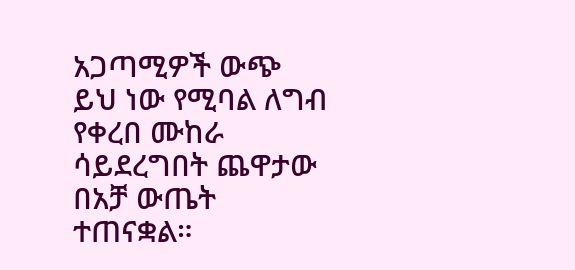አጋጣሚዎች ውጭ ይህ ነው የሚባል ለግብ የቀረበ ሙከራ ሳይደረግበት ጨዋታው በአቻ ውጤት ተጠናቋል።